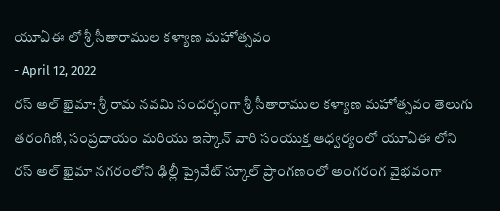యూఏఈ లో శ్రీ సీతారాముల కళ్యాణ మహోత్సవం
- April 12, 2022
రస్ అల్ ఖైమా: శ్రీ రామ నవమి సందర్భంగా శ్రీ సీతారాముల కళ్యాణ మహోత్సవం తెలుగు తరంగిణి, సంప్రదాయం మరియు ఇస్కాన్ వారి సంయుక్త ఆధ్వర్యంలో యూఏఈ లోని రస్ అల్ ఖైమా నగరంలోని ఢిల్లీ ప్రైవేట్ స్కూల్ ప్రాంగణంలో అంగరంగ వైభవంగా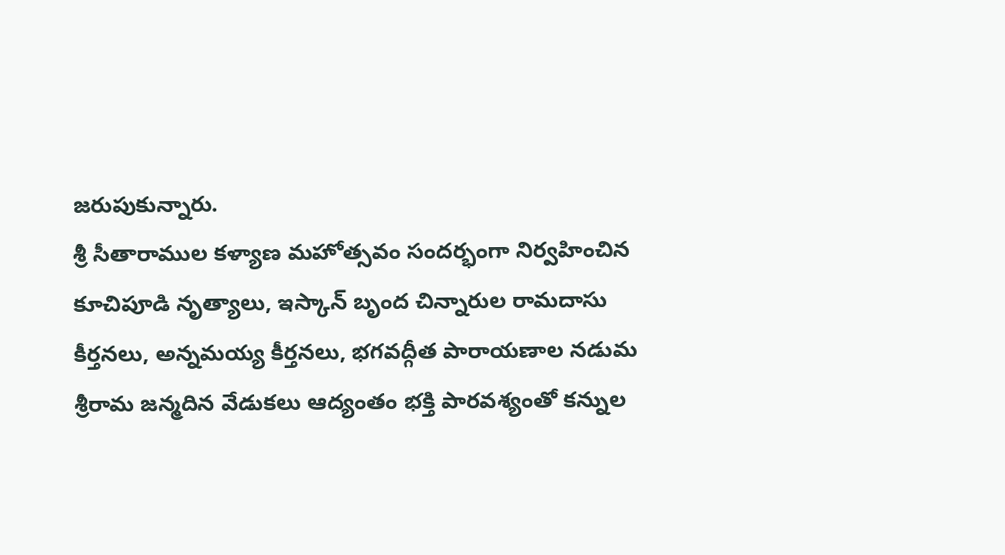జరుపుకున్నారు.
శ్రీ సీతారాముల కళ్యాణ మహోత్సవం సందర్భంగా నిర్వహించిన కూచిపూడి నృత్యాలు, ఇస్కాన్ బృంద చిన్నారుల రామదాసు కీర్తనలు, అన్నమయ్య కీర్తనలు, భగవద్గీత పారాయణాల నడుమ శ్రీరామ జన్మదిన వేడుకలు ఆద్యంతం భక్తి పారవశ్యంతో కన్నుల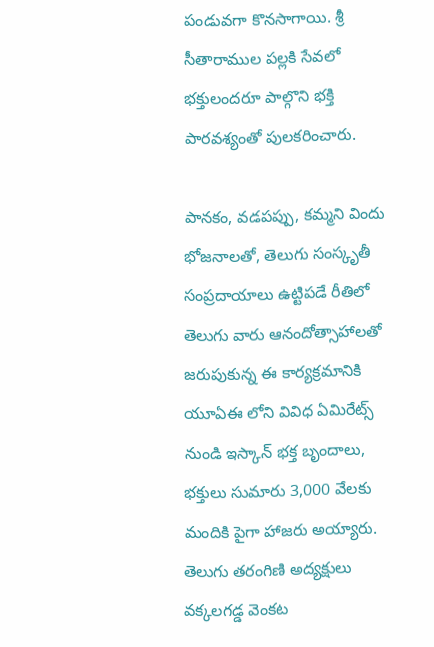పండువగా కొనసాగాయి. శ్రీ సీతారాముల పల్లకి సేవలో భక్తులందరూ పాల్గొని భక్తి పారవశ్యంతో పులకరించారు.

పానకం, వడపప్పు, కమ్మని విందు భోజనాలతో, తెలుగు సంస్కృతీ సంప్రదాయాలు ఉట్టిపడే రీతిలో తెలుగు వారు ఆనందోత్సాహాలతో జరుపుకున్న ఈ కార్యక్రమానికి యూఏఈ లోని వివిధ ఏమిరేట్స్ నుండి ఇస్కాన్ భక్త బృందాలు, భక్తులు సుమారు 3,000 వేలకు మందికి పైగా హాజరు అయ్యారు.
తెలుగు తరంగిణి అద్యక్షులు వక్కలగడ్డ వెంకట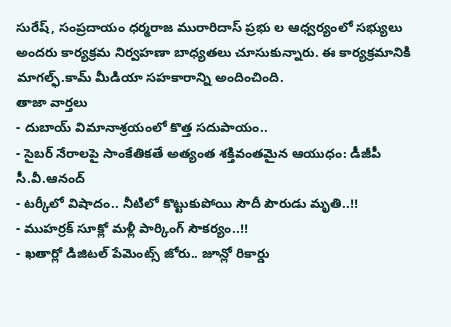సురేష్, సంప్రదాయం ధర్మరాజ మురారిదాస్ ప్రభు ల ఆధ్వర్యంలో సభ్యులు అందరు కార్యక్రమ నిర్వహణా బాధ్యతలు చూసుకున్నారు. ఈ కార్యక్రమానికి మాగల్ఫ్.కామ్ మీడియా సహకారాన్ని అందించింది.
తాజా వార్తలు
- దుబాయ్ విమానాశ్రయంలో కొత్త సదుపాయం..
- సైబర్ నేరాలపై సాంకేతికతే అత్యంత శక్తివంతమైన ఆయుధం: డీజీపీ సీ.వీ.ఆనంద్
- టర్కీలో విషాదం.. నీటిలో కొట్టుకుపోయి సౌదీ పౌరుడు మృతి..!!
- ముహర్రక్ సూక్లో మళ్లీ పార్కింగ్ సౌకర్యం..!!
- ఖతార్లో డిజిటల్ పేమెంట్స్ జోరు.. జూన్లో రికార్డు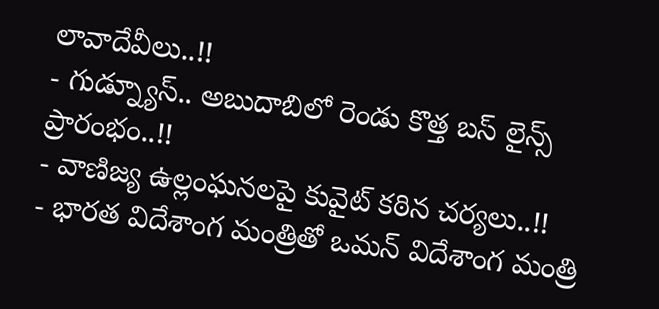లావాదేవీలు..!!
- గుడ్న్యూస్.. అబుదాబిలో రెండు కొత్త బస్ లైన్స్ ప్రారంభం..!!
- వాణిజ్య ఉల్లంఘనలపై కువైట్ కఠిన చర్యలు..!!
- భారత విదేశాంగ మంత్రితో ఒమన్ విదేశాంగ మంత్రి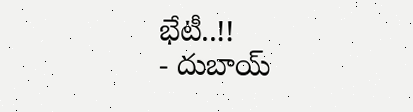భేటీ..!!
- దుబాయ్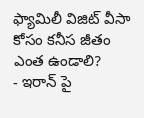ఫ్యామిలీ విజిట్ వీసా కోసం కనీస జీతం ఎంత ఉండాలి?
- ఇరాన్ పై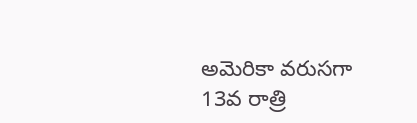అమెరికా వరుసగా 13వ రాత్రి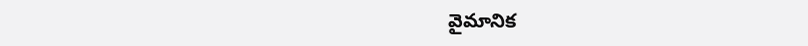వైమానిక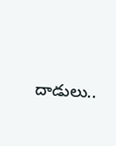దాడులు..